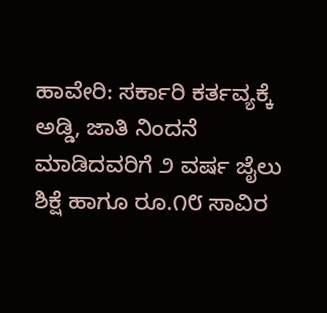ಹಾವೇರಿ: ಸರ್ಕಾರಿ ಕರ್ತವ್ಯಕ್ಕೆ ಅಡ್ಡಿ, ಜಾತಿ ನಿಂದನೆ ಮಾಡಿದವರಿಗೆ ೨ ವರ್ಷ ಜೈಲು ಶಿಕ್ಷೆ ಹಾಗೂ ರೂ.೧೮ ಸಾವಿರ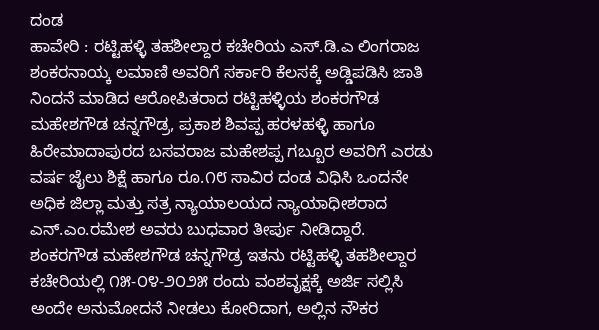ದಂಡ
ಹಾವೇರಿ : ರಟ್ಟಿಹಳ್ಳಿ ತಹಶೀಲ್ದಾರ ಕಚೇರಿಯ ಎಸ್.ಡಿ.ಎ ಲಿಂಗರಾಜ ಶಂಕರನಾಯ್ಕ ಲಮಾಣಿ ಅವರಿಗೆ ಸರ್ಕಾರಿ ಕೆಲಸಕ್ಕೆ ಅಡ್ಡಿಪಡಿಸಿ ಜಾತಿ ನಿಂದನೆ ಮಾಡಿದ ಆರೋಪಿತರಾದ ರಟ್ಟಿಹಳ್ಳಿಯ ಶಂಕರಗೌಡ ಮಹೇಶಗೌಡ ಚನ್ನಗೌಡ್ರ, ಪ್ರಕಾಶ ಶಿವಪ್ಪ ಹರಳಹಳ್ಳಿ ಹಾಗೂ ಹಿರೇಮಾದಾಪುರದ ಬಸವರಾಜ ಮಹೇಶಪ್ಪ ಗಬ್ಬೂರ ಅವರಿಗೆ ಎರಡು ವರ್ಷ ಜೈಲು ಶಿಕ್ಷೆ ಹಾಗೂ ರೂ.೧೮ ಸಾವಿರ ದಂಡ ವಿಧಿಸಿ ಒಂದನೇ ಅಧಿಕ ಜಿಲ್ಲಾ ಮತ್ತು ಸತ್ರ ನ್ಯಾಯಾಲಯದ ನ್ಯಾಯಾಧೀಶರಾದ ಎನ್.ಎಂ.ರಮೇಶ ಅವರು ಬುಧವಾರ ತೀರ್ಪು ನೀಡಿದ್ದಾರೆ.
ಶಂಕರಗೌಡ ಮಹೇಶಗೌಡ ಚನ್ನಗೌಡ್ರ ಇತನು ರಟ್ಟಿಹಳ್ಳಿ ತಹಶೀಲ್ದಾರ ಕಚೇರಿಯಲ್ಲಿ ೧೫-೦೪-೨೦೨೫ ರಂದು ವಂಶವೃಕ್ಷಕ್ಕೆ ಅರ್ಜಿ ಸಲ್ಲಿಸಿ ಅಂದೇ ಅನುಮೋದನೆ ನೀಡಲು ಕೋರಿದಾಗ, ಅಲ್ಲಿನ ನೌಕರ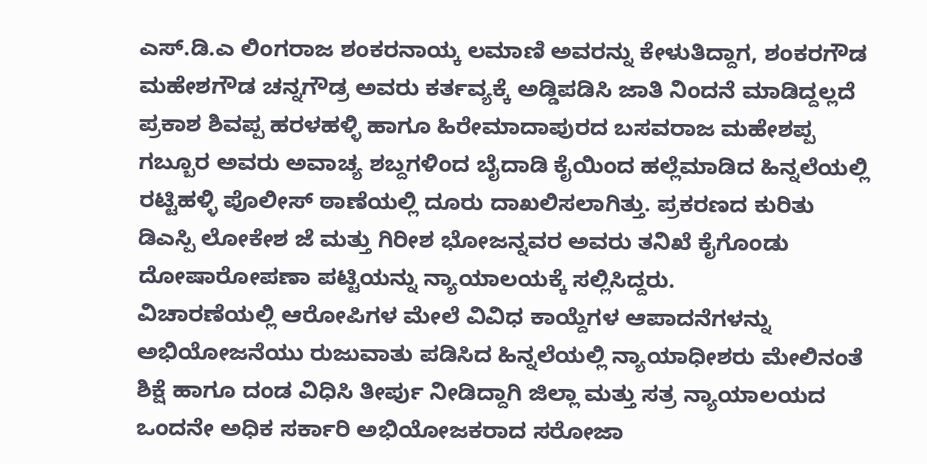ಎಸ್.ಡಿ.ಎ ಲಿಂಗರಾಜ ಶಂಕರನಾಯ್ಕ ಲಮಾಣಿ ಅವರನ್ನು ಕೇಳುತಿದ್ದಾಗ, ಶಂಕರಗೌಡ ಮಹೇಶಗೌಡ ಚನ್ನಗೌಡ್ರ ಅವರು ಕರ್ತವ್ಯಕ್ಕೆ ಅಡ್ಡಿಪಡಿಸಿ ಜಾತಿ ನಿಂದನೆ ಮಾಡಿದ್ದಲ್ಲದೆ ಪ್ರಕಾಶ ಶಿವಪ್ಪ ಹರಳಹಳ್ಳಿ ಹಾಗೂ ಹಿರೇಮಾದಾಪುರದ ಬಸವರಾಜ ಮಹೇಶಪ್ಪ ಗಬ್ಬೂರ ಅವರು ಅವಾಚ್ಯ ಶಬ್ದಗಳಿಂದ ಬೈದಾಡಿ ಕೈಯಿಂದ ಹಲ್ಲೆಮಾಡಿದ ಹಿನ್ನಲೆಯಲ್ಲಿ ರಟ್ಟಿಹಳ್ಳಿ ಪೊಲೀಸ್ ಠಾಣೆಯಲ್ಲಿ ದೂರು ದಾಖಲಿಸಲಾಗಿತ್ತು. ಪ್ರಕರಣದ ಕುರಿತು ಡಿಎಸ್ಪಿ ಲೋಕೇಶ ಜೆ ಮತ್ತು ಗಿರೀಶ ಭೋಜನ್ನವರ ಅವರು ತನಿಖೆ ಕೈಗೊಂಡು ದೋಷಾರೋಪಣಾ ಪಟ್ಟಿಯನ್ನು ನ್ಯಾಯಾಲಯಕ್ಕೆ ಸಲ್ಲಿಸಿದ್ದರು.
ವಿಚಾರಣೆಯಲ್ಲಿ ಆರೋಪಿಗಳ ಮೇಲೆ ವಿವಿಧ ಕಾಯ್ದೆಗಳ ಆಪಾದನೆಗಳನ್ನು ಅಭಿಯೋಜನೆಯು ರುಜುವಾತು ಪಡಿಸಿದ ಹಿನ್ನಲೆಯಲ್ಲಿ ನ್ಯಾಯಾಧೀಶರು ಮೇಲಿನಂತೆ ಶಿಕ್ಷೆ ಹಾಗೂ ದಂಡ ವಿಧಿಸಿ ತೀರ್ಪು ನೀಡಿದ್ದಾಗಿ ಜಿಲ್ಲಾ ಮತ್ತು ಸತ್ರ ನ್ಯಾಯಾಲಯದ ಒಂದನೇ ಅಧಿಕ ಸರ್ಕಾರಿ ಅಭಿಯೋಜಕರಾದ ಸರೋಜಾ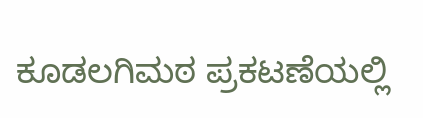ಕೂಡಲಗಿಮಠ ಪ್ರಕಟಣೆಯಲ್ಲಿ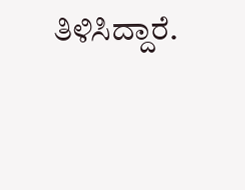ತಿಳಿಸಿದ್ದಾರೆ.